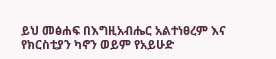ይህ መፅሐፍ በእግዚአብሔር አልተነፀረም እና የክርስቲያን ካኖን ወይም የአይሁድ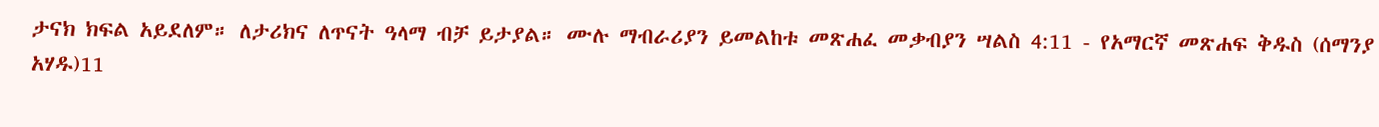ታናክ ክፍል አይደለም። ለታሪክና ለጥናት ዓላማ ብቻ ይታያል። ሙሉ ማብራሪያን ይመልከቱ መጽሐፈ መቃብያን ሣልስ 4:11 - የአማርኛ መጽሐፍ ቅዱስ (ሰማንያ አሃዱ)11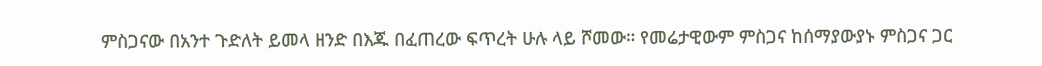ምስጋናው በአንተ ጉድለት ይመላ ዘንድ በእጁ በፈጠረው ፍጥረት ሁሉ ላይ ሾመው። የመሬታዊውም ምስጋና ከሰማያውያኑ ምስጋና ጋር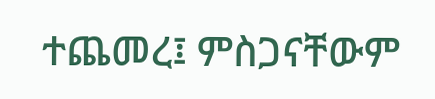ተጨመረ፤ ምስጋናቸውም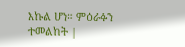እኩል ሆነ። ምዕራፉን ተመልከት |